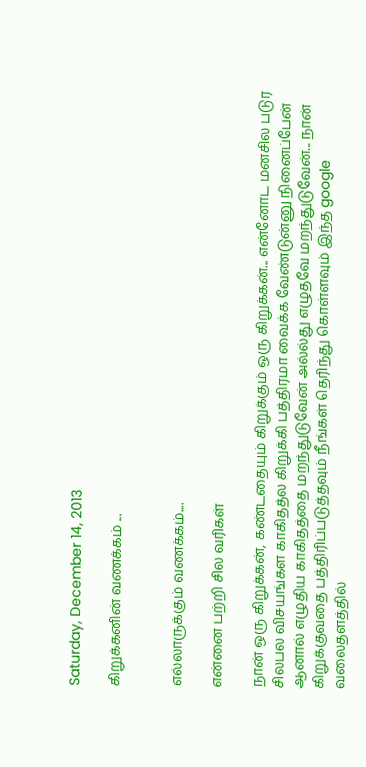Saturday, December 14, 2013

கிறுக்கனின் வணக்கம் ...


எல்லாருக்கும் வணக்கம்....

என்னை பற்றி சில வரிகள்

நான் ஒரு கிறுக்கன், கண்டதையும் கிறுக்கும் ஒரு கிறுக்கன்... என்னோட மனசில படுர சிலபல விசயங்கள காகிதத்ல கிறுக்கி பத்திரமா வைக்க வேண்டுன்னு நினைப்பேன் ஆனால் எழுதிய காகிதத்தை மறந்துடுவேன் அல்ல்து எழுதவே மறந்துடுவேன்... நான் கிறுக்குவதை பத்திரிப்படுத்தவும் நீங்கள் தெரிந்து கொள்ளவும் இந்த google வலைதளத்தில்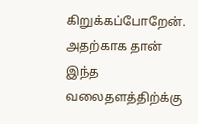கிறுக்கப்போறேன். அதற்காக தான் இந்த வலைதளத்திற்க்கு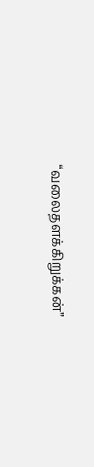“வலைதளக்கிறுக்கன்”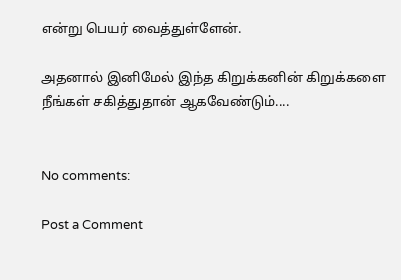என்று பெயர் வைத்துள்ளேன்.

அதனால் இனிமேல் இந்த கிறுக்கனின் கிறுக்களை நீங்கள் சகித்துதான் ஆகவேண்டும்....


No comments:

Post a Comment